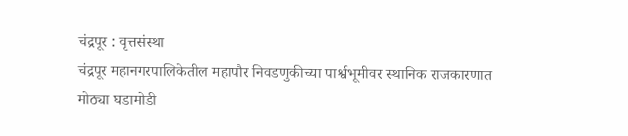चंद्रपूर : वृत्तसंस्था
चंद्रपूर महानगरपालिकेतील महापौर निवडणुकीच्या पार्श्वभूमीवर स्थानिक राजकारणात मोठ्या घडामोडी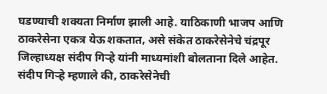घडण्याची शक्यता निर्माण झाली आहे. याठिकाणी भाजप आणि ठाकरेसेना एकत्र येऊ शकतात, असे संकेत ठाकरेसेनेचे चंद्रपूर जिल्हाध्यक्ष संदीप गिऱ्हे यांनी माध्यमांशी बोलताना दिले आहेत.
संदीप गिऱ्हे म्हणाले की, ठाकरेसेनेची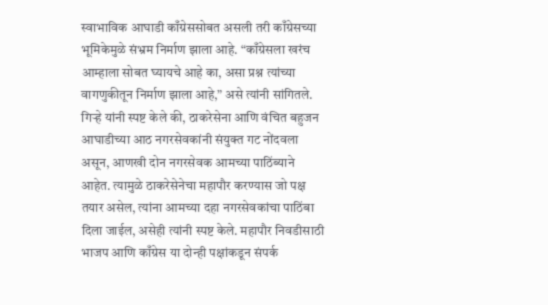स्वाभाविक आघाडी काँग्रेससोबत असली तरी काँग्रेसच्या भूमिकेमुळे संभ्रम निर्माण झाला आहे. “काँग्रेसला खरंच आम्हाला सोबत घ्यायचे आहे का, असा प्रश्न त्यांच्या वागणुकीतून निर्माण झाला आहे,” असे त्यांनी सांगितले.
गिऱ्हे यांनी स्पष्ट केले की, ठाकरेसेना आणि वंचित बहुजन आघाडीच्या आठ नगरसेवकांनी संयुक्त गट नोंदवला असून, आणखी दोन नगरसेवक आमच्या पाठिंब्याने आहेत. त्यामुळे ठाकरेसेनेचा महापौर करण्यास जो पक्ष तयार असेल, त्यांना आमच्या दहा नगरसेवकांचा पाठिंबा दिला जाईल, असेही त्यांनी स्पष्ट केले. महापौर निवडीसाठी भाजप आणि काँग्रेस या दोन्ही पक्षांकडून संपर्क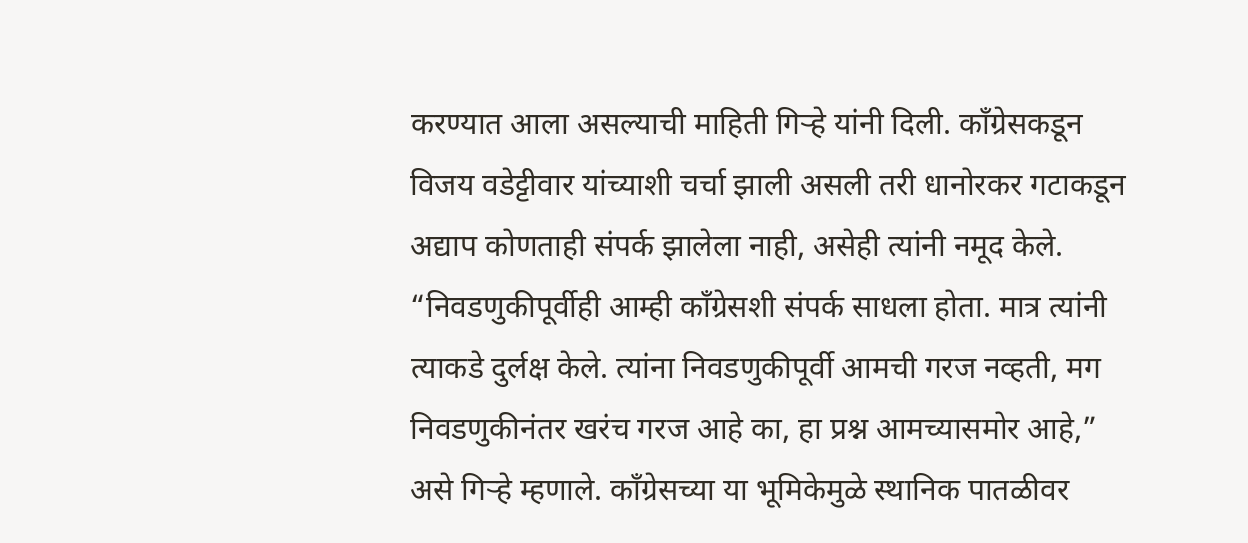करण्यात आला असल्याची माहिती गिऱ्हे यांनी दिली. काँग्रेसकडून विजय वडेट्टीवार यांच्याशी चर्चा झाली असली तरी धानोरकर गटाकडून अद्याप कोणताही संपर्क झालेला नाही, असेही त्यांनी नमूद केले.
“निवडणुकीपूर्वीही आम्ही काँग्रेसशी संपर्क साधला होता. मात्र त्यांनी त्याकडे दुर्लक्ष केले. त्यांना निवडणुकीपूर्वी आमची गरज नव्हती, मग निवडणुकीनंतर खरंच गरज आहे का, हा प्रश्न आमच्यासमोर आहे,” असे गिऱ्हे म्हणाले. काँग्रेसच्या या भूमिकेमुळे स्थानिक पातळीवर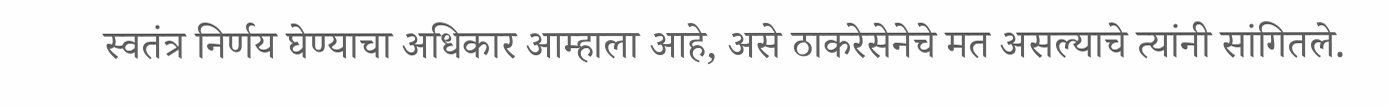स्वतंत्र निर्णय घेण्याचा अधिकार आम्हाला आहे, असे ठाकरेसेनेचे मत असल्याचे त्यांनी सांगितले.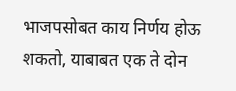भाजपसोबत काय निर्णय होऊ शकतो, याबाबत एक ते दोन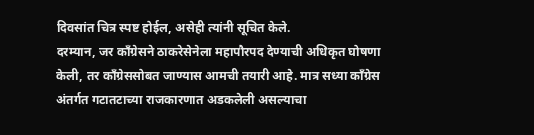दिवसांत चित्र स्पष्ट होईल, असेही त्यांनी सूचित केले.
दरम्यान, जर काँग्रेसने ठाकरेसेनेला महापौरपद देण्याची अधिकृत घोषणा केली, तर काँग्रेससोबत जाण्यास आमची तयारी आहे. मात्र सध्या काँग्रेस अंतर्गत गटातटाच्या राजकारणात अडकलेली असल्याचा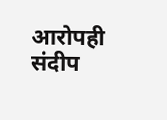आरोपही संदीप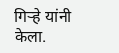गिऱ्हे यांनी केला.